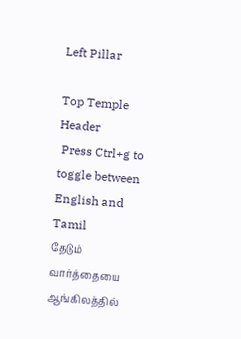Left Pillar

Top Temple Header
 Press Ctrl+g to toggle between English and Tamil
தேடும் வார்த்தையை ஆங்கிலத்தில்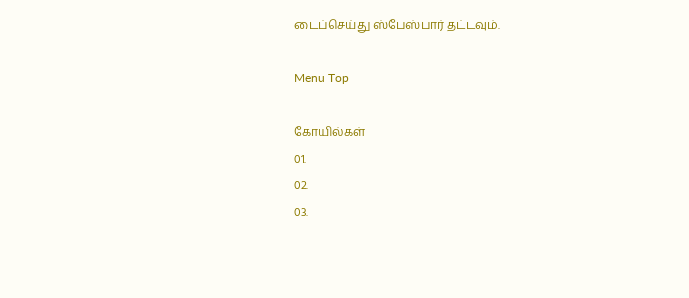டைப்செய்து ஸ்பேஸ்பார் தட்டவும்.

Menu Top

கோயில்கள்
01.
02.
03.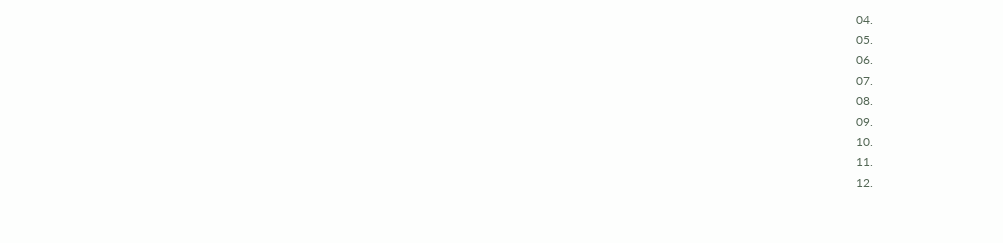04.
05.
06.
07.
08.
09.
10.
11.
12.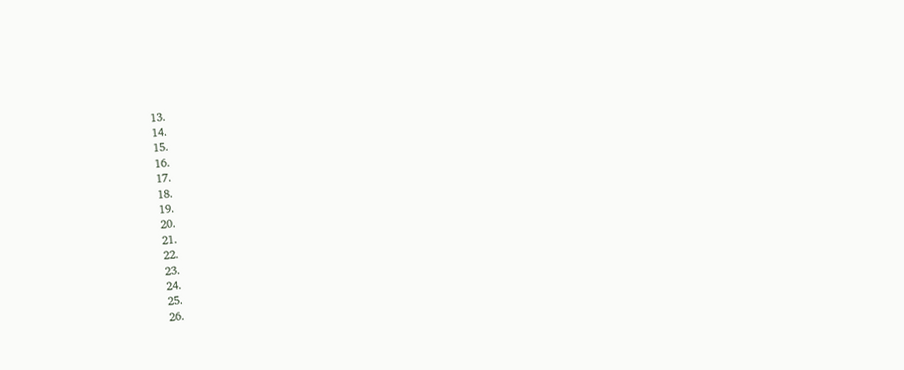13.
14.
15.
16.
17.
18.
19.
20.
21.
22.
23.
24.
25.
26.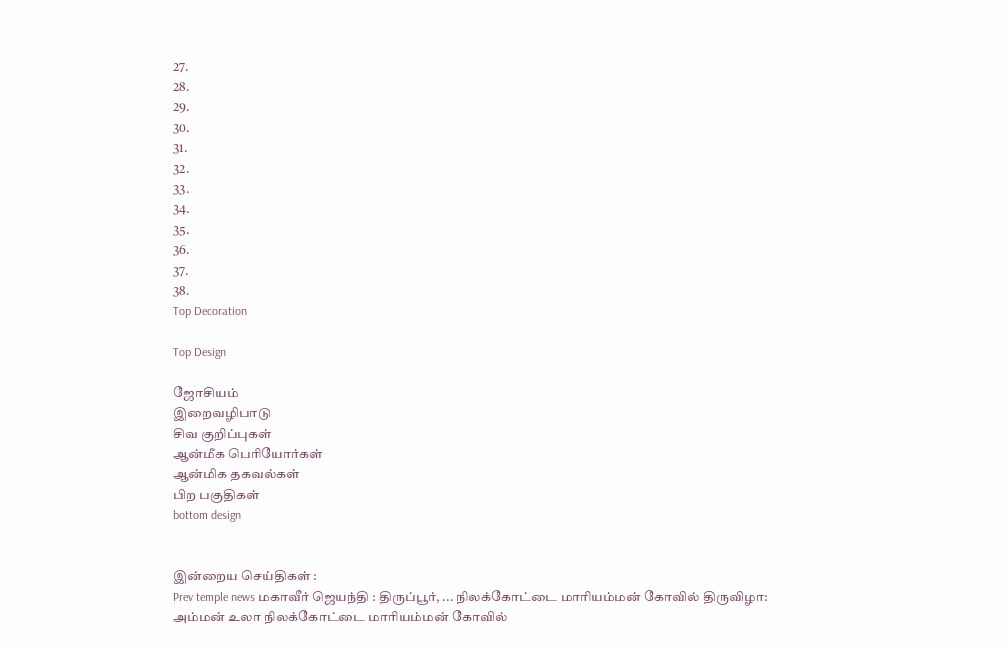27.
28.
29.
30.
31.
32.
33.
34.
35.
36.
37.
38.
Top Decoration

Top Design

ஜோசியம்
இறைவழிபாடு
சிவ குறிப்புகள்
ஆன்மீக பெரியோர்கள்
ஆன்மிக தகவல்கள்
பிற பகுதிகள்
bottom design


இன்றைய செய்திகள் :
Prev temple news மகாவீர் ஜெயந்தி : திருப்பூர், ... நிலக்கோட்டை மாரியம்மன் கோவில் திருவிழா: அம்மன் உலா நிலக்கோட்டை மாரியம்மன் கோவில்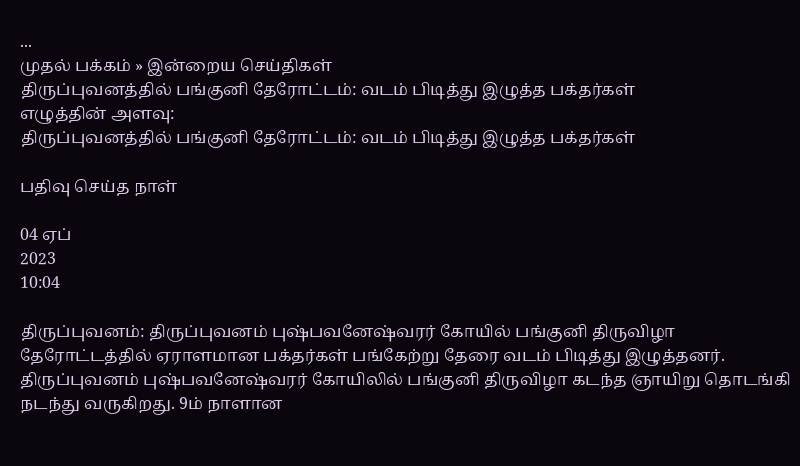...
முதல் பக்கம் » இன்றைய செய்திகள்
திருப்புவனத்தில் பங்குனி தேரோட்டம்: வடம் பிடித்து இழுத்த பக்தர்கள்
எழுத்தின் அளவு:
திருப்புவனத்தில் பங்குனி தேரோட்டம்: வடம் பிடித்து இழுத்த பக்தர்கள்

பதிவு செய்த நாள்

04 ஏப்
2023
10:04

திருப்புவனம்: திருப்புவனம் புஷ்பவனேஷ்வரர் கோயில் பங்குனி திருவிழா தேரோட்டத்தில் ஏராளமான பக்தர்கள் பங்கேற்று தேரை வடம் பிடித்து இழுத்தனர். திருப்புவனம் புஷ்பவனேஷ்வரர் கோயிலில் பங்குனி திருவிழா கடந்த ஞாயிறு தொடங்கி நடந்து வருகிறது. 9ம் நாளான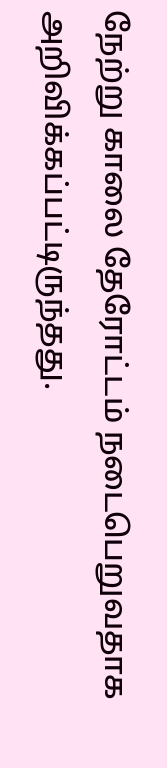நேற்று காலை தேரோட்டம் நடைபெறுவதாக அறிவிக்கப்பட்டிருந்தது.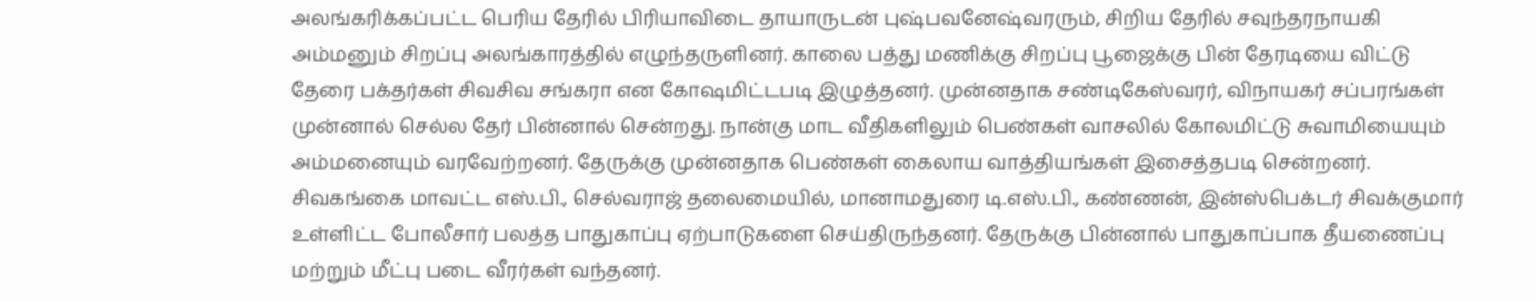அலங்கரிக்கப்பட்ட பெரிய தேரில் பிரியாவிடை தாயாருடன் புஷ்பவனேஷ்வரரும், சிறிய தேரில் சவுந்தரநாயகி அம்மனும் சிறப்பு அலங்காரத்தில் எழுந்தருளினர். காலை பத்து மணிக்கு சிறப்பு பூஜைக்கு பின் தேரடியை விட்டு தேரை பக்தர்கள் சிவசிவ சங்கரா என கோஷமிட்டபடி இழுத்தனர். முன்னதாக சண்டிகேஸ்வரர், விநாயகர் சப்பரங்கள் முன்னால் செல்ல தேர் பின்னால் சென்றது. நான்கு மாட வீதிகளிலும் பெண்கள் வாசலில் கோலமிட்டு சுவாமியையும் அம்மனையும் வரவேற்றனர். தேருக்கு முன்னதாக பெண்கள் கைலாய வாத்தியங்கள் இசைத்தபடி சென்றனர். சிவகங்கை மாவட்ட எஸ்.பி., செல்வராஜ் தலைமையில், மானாமதுரை டி.எஸ்.பி., கண்ணன், இன்ஸ்பெக்டர் சிவக்குமார் உள்ளிட்ட போலீசார் பலத்த பாதுகாப்பு ஏற்பாடுகளை செய்திருந்தனர். தேருக்கு பின்னால் பாதுகாப்பாக தீயணைப்பு மற்றும் மீட்பு படை வீரர்கள் வந்தனர்.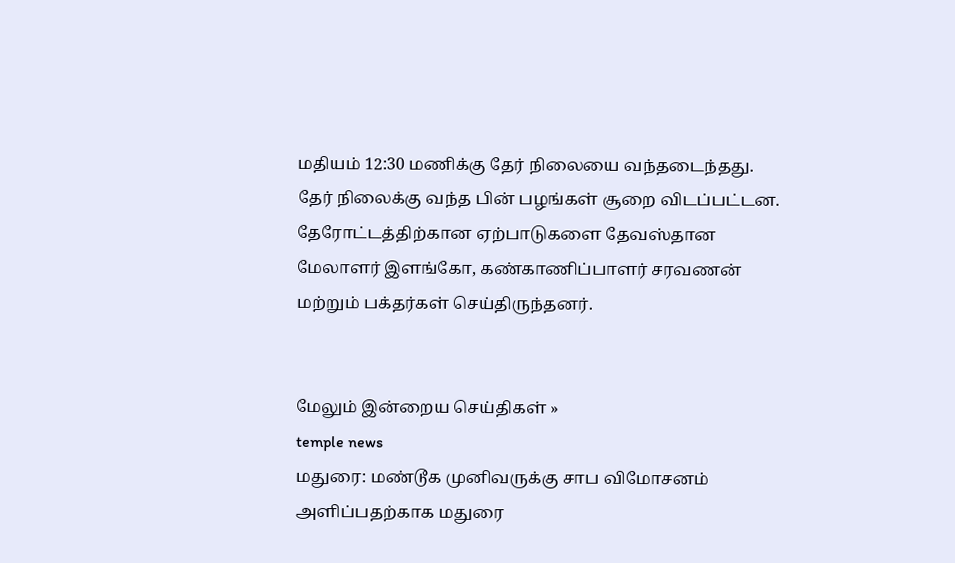மதியம் 12:30 மணிக்கு தேர் நிலையை வந்தடைந்தது. தேர் நிலைக்கு வந்த பின் பழங்கள் சூறை விடப்பட்டன. தேரோட்டத்திற்கான ஏற்பாடுகளை தேவஸ்தான மேலாளர் இளங்கோ, கண்காணிப்பாளர் சரவணன் மற்றும் பக்தர்கள் செய்திருந்தனர்.


மேலும் இன்றைய செய்திகள் »
temple news
மதுரை: மண்டூக முனிவருக்கு சாப விமோசனம் அளிப்பதற்காக மதுரை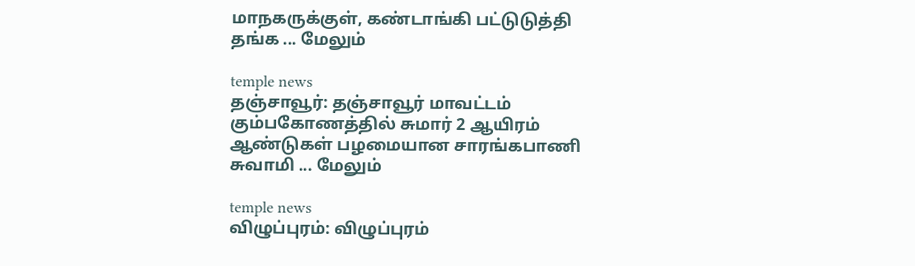மாநகருக்குள், கண்டாங்கி பட்டுடுத்தி தங்க ... மேலும்

temple news
தஞ்சாவூர்: தஞ்சாவூர் மாவட்டம் கும்பகோணத்தில் சுமார் 2 ஆயிரம் ஆண்டுகள் பழமையான சாரங்கபாணி சுவாமி ... மேலும்

temple news
விழுப்புரம்: விழுப்புரம்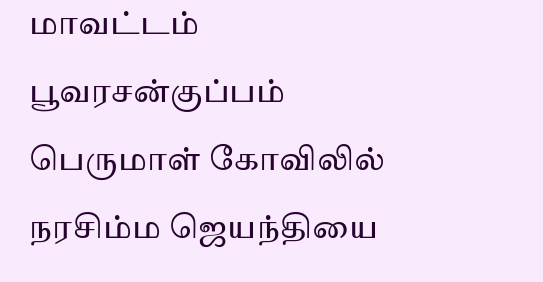மாவட்டம் பூவரசன்குப்பம் பெருமாள் கோவிலில் நரசிம்ம ஜெயந்தியை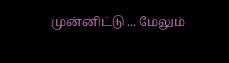முன்னிட்டு ... மேலும்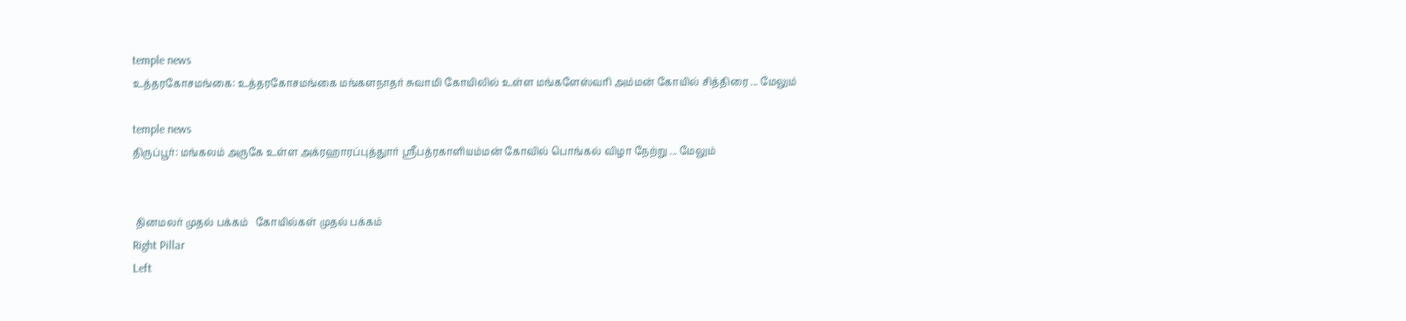temple news
உத்தரகோசமங்கை: உத்தரகோசமங்கை மங்களநாதர் சுவாமி கோயிலில் உள்ள மங்களேஸ்வரி அம்மன் கோயில் சித்திரை ... மேலும்

temple news
திருப்பூர்: மங்கலம் அருகே உள்ள அக்ரஹாரப்புத்துார் ஸ்ரீபத்ரகாளியம்மன் கோவில் பொங்கல் விழா நேற்று ... மேலும்


 தினமலர் முதல் பக்கம்   கோயில்கள் முதல் பக்கம்
Right Pillar
Left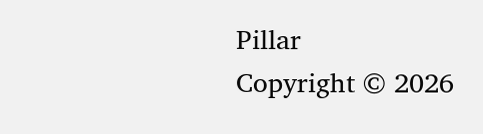Pillar
Copyright © 2026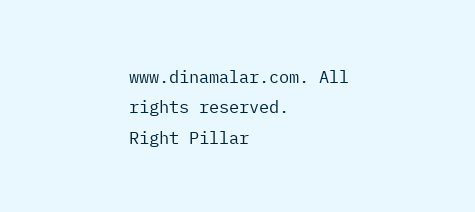www.dinamalar.com. All rights reserved.
Right Pillar